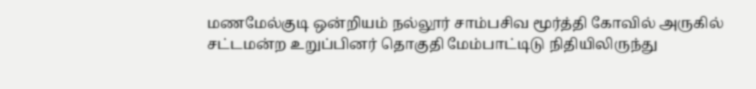மணமேல்குடி ஒன்றியம் நல்லூர் சாம்பசிவ மூர்த்தி கோவில் அருகில் சட்டமன்ற உறுப்பினர் தொகுதி மேம்பாட்டிடு நிதியிலிருந்து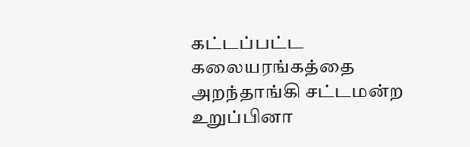கட்டப்பட்ட கலையரங்கத்தை அறந்தாங்கி சட்டமன்ற உறுப்பினா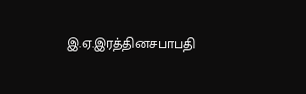இ.ஏ.இரத்தினசபாபதி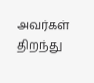அவர்கள் திறந்து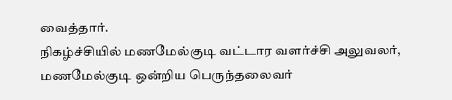வைத்தார்.
நிகழ்ச்சியில் மணமேல்குடி வட்டார வளர்ச்சி அலுவலர், மணமேல்குடி ஒன்றிய பெருந்தலைவர்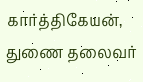கார்த்திகேயன், துணை தலைவர்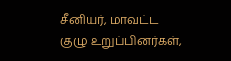சீனியர், மாவட்ட குழு உறுப்பினர்கள்,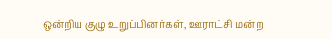ஒன்றிய குழு உறுப்பினர்கள், ஊராட்சி மன்ற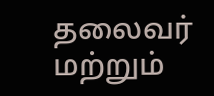தலைவர் மற்றும்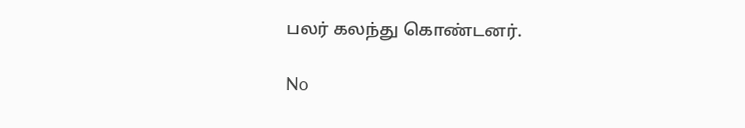பலர் கலந்து கொண்டனர்.

No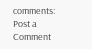comments:
Post a Comment